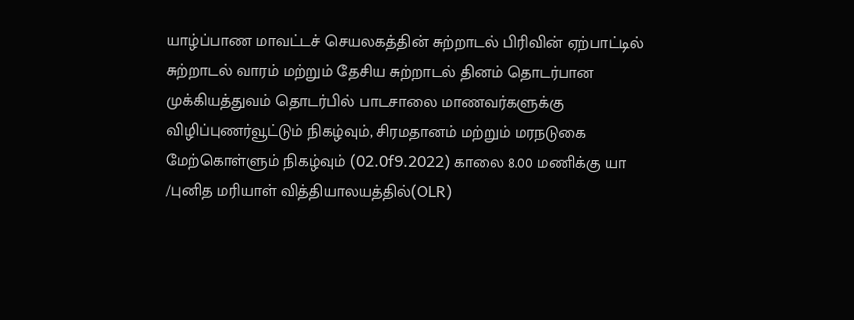யாழ்ப்பாண மாவட்டச் செயலகத்தின் சுற்றாடல் பிரிவின் ஏற்பாட்டில் சுற்றாடல் வாரம் மற்றும் தேசிய சுற்றாடல் தினம் தொடர்பான முக்கியத்துவம் தொடர்பில் பாடசாலை மாணவர்களுக்கு விழிப்புணர்வூட்டும் நிகழ்வும், சிரமதானம் மற்றும் மரநடுகை மேற்கொள்ளும் நிகழ்வும் (02.0f9.2022) காலை 8.00 மணிக்கு யா /புனித மரியாள் வித்தியாலயத்தில்(OLR)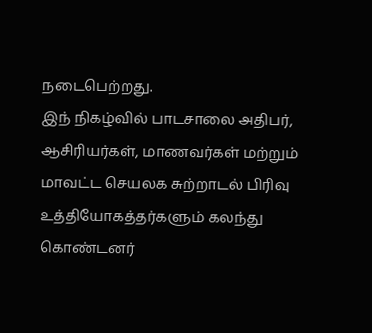நடைபெற்றது.
இந் நிகழ்வில் பாடசாலை அதிபர், ஆசிரியர்கள், மாணவர்கள் மற்றும் மாவட்ட செயலக சுற்றாடல் பிரிவு உத்தியோகத்தர்களும் கலந்து கொண்டனர்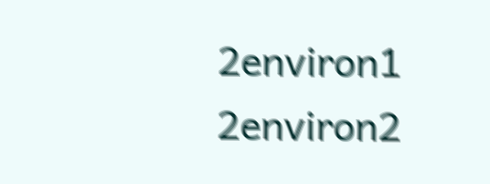2environ1  2environ2